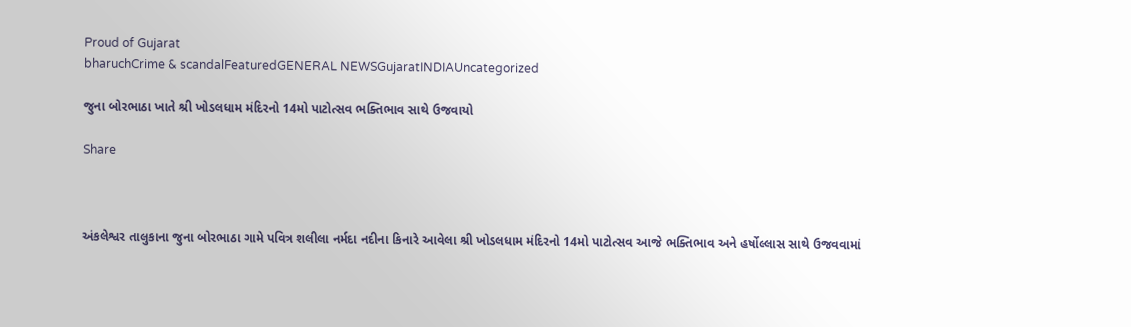Proud of Gujarat
bharuchCrime & scandalFeaturedGENERAL NEWSGujaratINDIAUncategorized

જુના બોરભાઠા ખાતે શ્રી ખોડલધામ મંદિરનો 14મો પાટોત્સવ ભક્તિભાવ સાથે ઉજવાયો

Share



અંકલેશ્વર તાલુકાના જુના બોરભાઠા ગામે પવિત્ર શલીલા નર્મદા નદીના કિનારે આવેલા શ્રી ખોડલધામ મંદિરનો 14મો પાટોત્સવ આજે ભક્તિભાવ અને હર્ષોલ્લાસ સાથે ઉજવવામાં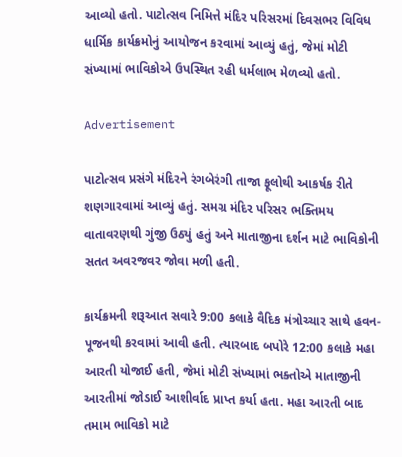આવ્યો હતો. પાટોત્સવ નિમિત્તે મંદિર પરિસરમાં દિવસભર વિવિધ ધાર્મિક કાર્યક્રમોનું આયોજન કરવામાં આવ્યું હતું, જેમાં મોટી સંખ્યામાં ભાવિકોએ ઉપસ્થિત રહી ધર્મલાભ મેળવ્યો હતો.

Advertisement

પાટોત્સવ પ્રસંગે મંદિરને રંગબેરંગી તાજા ફૂલોથી આકર્ષક રીતે શણગારવામાં આવ્યું હતું. સમગ્ર મંદિર પરિસર ભક્તિમય વાતાવરણથી ગુંજી ઉઠ્યું હતું અને માતાજીના દર્શન માટે ભાવિકોની સતત અવરજવર જોવા મળી હતી.

કાર્યક્રમની શરૂઆત સવારે 9:00 કલાકે વૈદિક મંત્રોચ્ચાર સાથે હવન-પૂજનથી કરવામાં આવી હતી. ત્યારબાદ બપોરે 12:00 કલાકે મહા આરતી યોજાઈ હતી, જેમાં મોટી સંખ્યામાં ભક્તોએ માતાજીની આરતીમાં જોડાઈ આશીર્વાદ પ્રાપ્ત કર્યા હતા. મહા આરતી બાદ તમામ ભાવિકો માટે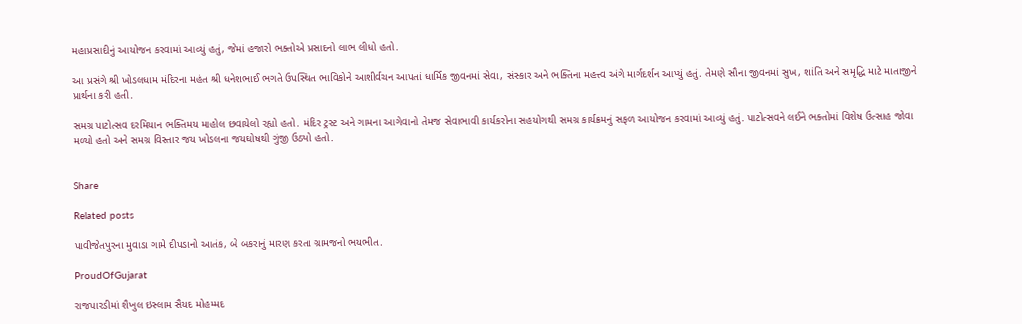મહાપ્રસાદીનું આયોજન કરવામાં આવ્યું હતું, જેમાં હજારો ભક્તોએ પ્રસાદનો લાભ લીધો હતો.

આ પ્રસંગે શ્રી ખોડલધામ મંદિરના મહંત શ્રી ધનેશભાઈ ભગતે ઉપસ્થિત ભાવિકોને આશીર્વચન આપતાં ધાર્મિક જીવનમાં સેવા, સંસ્કાર અને ભક્તિના મહત્ત્વ અંગે માર્ગદર્શન આપ્યું હતું. તેમણે સૌના જીવનમાં સુખ, શાંતિ અને સમૃદ્ધિ માટે માતાજીને પ્રાર્થના કરી હતી.

સમગ્ર પાટોત્સવ દરમિયાન ભક્તિમય માહોલ છવાયેલો રહ્યો હતો. મંદિર ટ્રસ્ટ અને ગામના આગેવાનો તેમજ સેવાભાવી કાર્યકરોના સહયોગથી સમગ્ર કાર્યક્રમનું સફળ આયોજન કરવામાં આવ્યું હતું. પાટોત્સવને લઈને ભક્તોમાં વિશેષ ઉત્સાહ જોવા મળ્યો હતો અને સમગ્ર વિસ્તાર જય ખોડલના જયઘોષથી ગુંજી ઉઠ્યો હતો.


Share

Related posts

પાવીજેતપુરના મુવાડા ગામે દીપડાનો આતંક, બે બકરાનું મારણ કરતા ગ્રામજનો ભયભીત.

ProudOfGujarat

રાજપારડીમાં શૈખુલ ઇસ્લામ સૈયદ મોહમ્મદ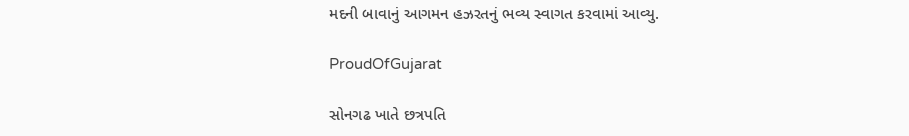મદની બાવાનું આગમન હઝરતનું ભવ્ય સ્વાગત કરવામાં આવ્યુ.

ProudOfGujarat

સોનગઢ ખાતે છત્રપતિ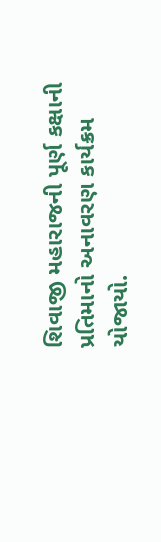શિવાજી મહારાજની પૂર્ણ કક્ષાની પ્રતિમાનો અનાવરણ કાર્યક્રમ યોજાયો.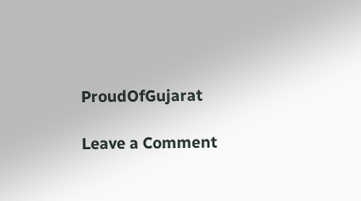ProudOfGujarat

Leave a Comment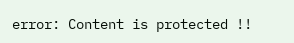error: Content is protected !!